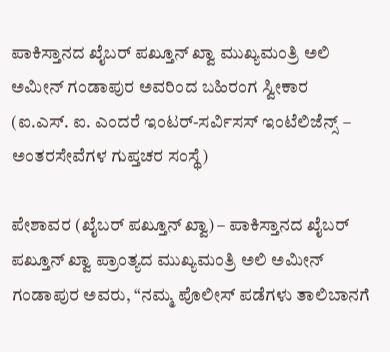ಪಾಕಿಸ್ತಾನದ ಖೈಬರ್ ಪಖ್ತೂನ್ ಖ್ವಾ ಮುಖ್ಯಮಂತ್ರಿ ಅಲಿ ಅಮೀನ್ ಗಂಡಾಪುರ ಅವರಿಂದ ಬಹಿರಂಗ ಸ್ವೀಕಾರ
(ಐ.ಎಸ್. ಐ. ಎಂದರೆ ಇಂಟರ್-ಸರ್ವಿಸಸ್ ಇಂಟೆಲಿಜೆನ್ಸ್ – ಅಂತರಸೇವೆಗಳ ಗುಪ್ತಚರ ಸಂಸ್ಥೆ)

ಪೇಶಾವರ (ಖೈಬರ್ ಪಖ್ತೂನ್ ಖ್ವಾ) – ಪಾಕಿಸ್ತಾನದ ಖೈಬರ್ ಪಖ್ತೂನ್ ಖ್ವಾ ಪ್ರಾಂತ್ಯದ ಮುಖ್ಯಮಂತ್ರಿ ಅಲಿ ಅಮೀನ್ ಗಂಡಾಪುರ ಅವರು, “ನಮ್ಮ ಪೊಲೀಸ್ ಪಡೆಗಳು ತಾಲಿಬಾನಗೆ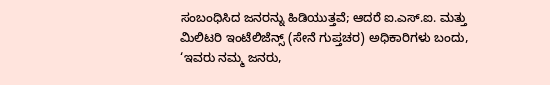ಸಂಬಂಧಿಸಿದ ಜನರನ್ನು ಹಿಡಿಯುತ್ತವೆ; ಆದರೆ ಐ.ಎಸ್.ಐ. ಮತ್ತು ಮಿಲಿಟರಿ ಇಂಟೆಲಿಜೆನ್ಸ್ (ಸೇನೆ ಗುಪ್ತಚರ) ಅಧಿಕಾರಿಗಳು ಬಂದು, ‘ಇವರು ನಮ್ಮ ಜನರು,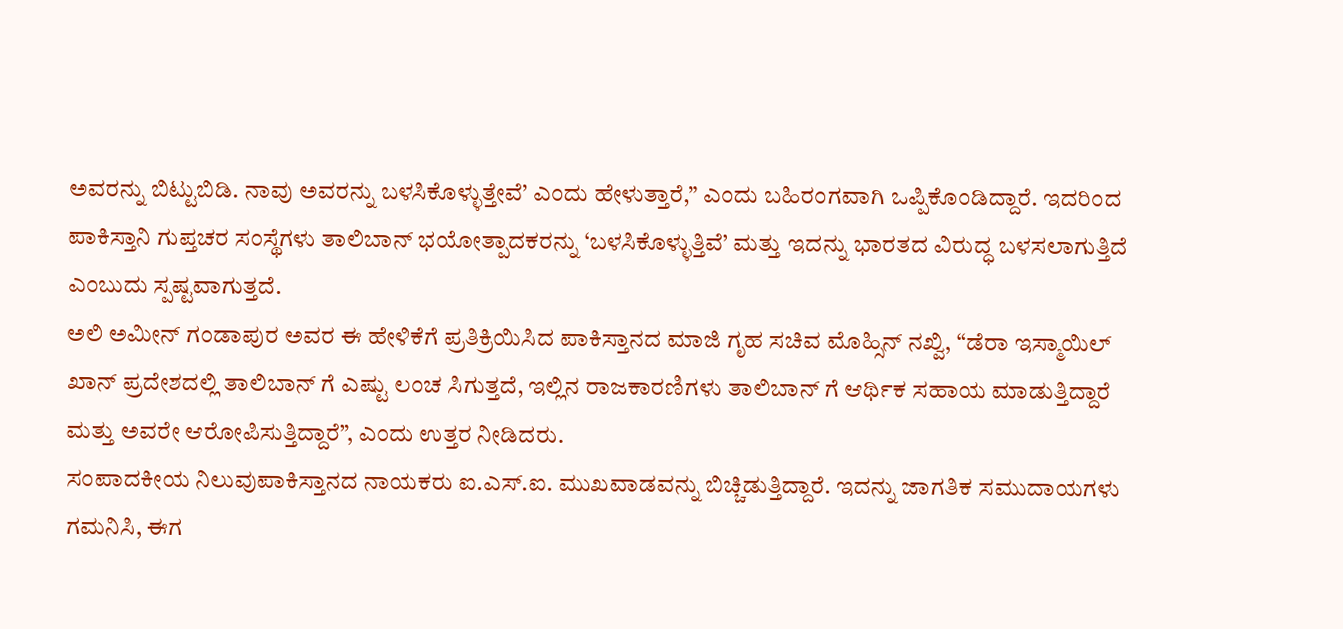ಅವರನ್ನು ಬಿಟ್ಟುಬಿಡಿ. ನಾವು ಅವರನ್ನು ಬಳಸಿಕೊಳ್ಳುತ್ತೇವೆ’ ಎಂದು ಹೇಳುತ್ತಾರೆ,” ಎಂದು ಬಹಿರಂಗವಾಗಿ ಒಪ್ಪಿಕೊಂಡಿದ್ದಾರೆ. ಇದರಿಂದ ಪಾಕಿಸ್ತಾನಿ ಗುಪ್ತಚರ ಸಂಸ್ಥೆಗಳು ತಾಲಿಬಾನ್ ಭಯೋತ್ಪಾದಕರನ್ನು ‘ಬಳಸಿಕೊಳ್ಳುತ್ತಿವೆ’ ಮತ್ತು ಇದನ್ನು ಭಾರತದ ವಿರುದ್ಧ ಬಳಸಲಾಗುತ್ತಿದೆ ಎಂಬುದು ಸ್ಪಷ್ಟವಾಗುತ್ತದೆ.
ಅಲಿ ಅಮೀನ್ ಗಂಡಾಪುರ ಅವರ ಈ ಹೇಳಿಕೆಗೆ ಪ್ರತಿಕ್ರಿಯಿಸಿದ ಪಾಕಿಸ್ತಾನದ ಮಾಜಿ ಗೃಹ ಸಚಿವ ಮೊಹ್ಸಿನ್ ನಖ್ವಿ, “ಡೆರಾ ಇಸ್ಮಾಯಿಲ್ ಖಾನ್ ಪ್ರದೇಶದಲ್ಲಿ ತಾಲಿಬಾನ್ ಗೆ ಎಷ್ಟು ಲಂಚ ಸಿಗುತ್ತದೆ, ಇಲ್ಲಿನ ರಾಜಕಾರಣಿಗಳು ತಾಲಿಬಾನ್ ಗೆ ಆರ್ಥಿಕ ಸಹಾಯ ಮಾಡುತ್ತಿದ್ದಾರೆ ಮತ್ತು ಅವರೇ ಆರೋಪಿಸುತ್ತಿದ್ದಾರೆ”, ಎಂದು ಉತ್ತರ ನೀಡಿದರು.
ಸಂಪಾದಕೀಯ ನಿಲುವುಪಾಕಿಸ್ತಾನದ ನಾಯಕರು ಐ.ಎಸ್.ಐ. ಮುಖವಾಡವನ್ನು ಬಿಚ್ಚಿಡುತ್ತಿದ್ದಾರೆ. ಇದನ್ನು ಜಾಗತಿಕ ಸಮುದಾಯಗಳು ಗಮನಿಸಿ, ಈಗ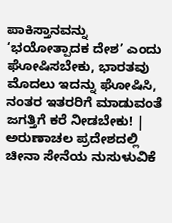ಪಾಕಿಸ್ತಾನವನ್ನು ‘ಭಯೋತ್ಪಾದಕ ದೇಶ’ ಎಂದು ಘೋಷಿಸಬೇಕು, ಭಾರತವು ಮೊದಲು ಇದನ್ನು ಘೋಷಿಸಿ, ನಂತರ ಇತರರಿಗೆ ಮಾಡುವಂತೆ ಜಗತ್ತಿಗೆ ಕರೆ ನೀಡಬೇಕು! |
ಅರುಣಾಚಲ ಪ್ರದೇಶದಲ್ಲಿ ಚೀನಾ ಸೇನೆಯ ನುಸುಳುವಿಕೆ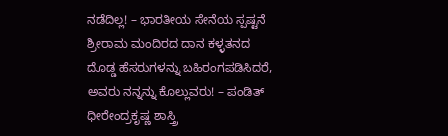ನಡೆದಿಲ್ಲ! – ಭಾರತೀಯ ಸೇನೆಯ ಸ್ಪಷ್ಟನೆ
ಶ್ರೀರಾಮ ಮಂದಿರದ ದಾನ ಕಳ್ಳತನದ ದೊಡ್ಡ ಹೆಸರುಗಳನ್ನು ಬಹಿರಂಗಪಡಿಸಿದರೆ, ಅವರು ನನ್ನನ್ನು ಕೊಲ್ಲುವರು! – ಪಂಡಿತ್ ಧೀರೇಂದ್ರಕೃಷ್ಣ ಶಾಸ್ತ್ರಿ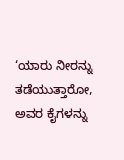‘ಯಾರು ನೀರನ್ನು ತಡೆಯುತ್ತಾರೋ, ಅವರ ಕೈಗಳನ್ನು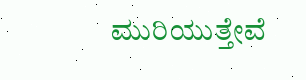ಮುರಿಯುತ್ತೇವೆ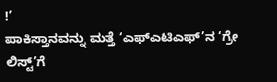!’
ಪಾಕಿಸ್ತಾನವನ್ನು ಮತ್ತೆ ‘ಎಫ್ಎಟಿಎಫ್’ನ ‘ಗ್ರೇ ಲಿಸ್ಟ್’ಗೆ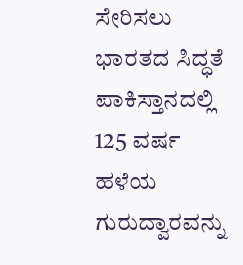ಸೇರಿಸಲು ಭಾರತದ ಸಿದ್ಧತೆ
ಪಾಕಿಸ್ತಾನದಲ್ಲಿ 125 ವರ್ಷ ಹಳೆಯ ಗುರುದ್ವಾರವನ್ನು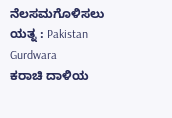ನೆಲಸಮಗೊಳಿಸಲು ಯತ್ನ : Pakistan Gurdwara
ಕರಾಚಿ ದಾಳಿಯ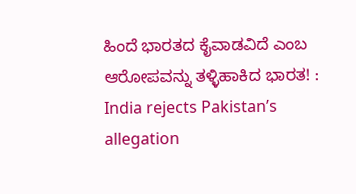ಹಿಂದೆ ಭಾರತದ ಕೈವಾಡವಿದೆ ಎಂಬ ಆರೋಪವನ್ನು ತಳ್ಳಿಹಾಕಿದ ಭಾರತ! : India rejects Pakistan’s allegation